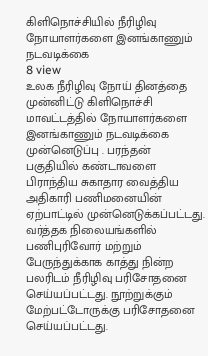கிளிநொச்சியில் நீரிழிவு நோயாளர்களை இனங்காணும் நடவடிக்கை
8 view
உலக நீரிழிவு நோய் தினத்தை முன்னிட்டு கிளிநொச்சி மாவட்டத்தில் நோயாளர்களை இனங்காணும் நடவடிக்கை முன்னெடுப்பு . பரந்தன் பகுதியில் கண்டாவளை பிராந்திய சுகாதார வைத்திய அதிகாரி பணிமனையின் ஏற்பாட்டில் முன்னெடுக்கப்பட்டது. வர்த்தக நிலையங்களில் பணிபுரிவோர் மற்றும் பேருந்துக்காக காத்து நின்ற பலரிடம் நீரிழிவு பரிசோதனை செய்யப்பட்டது. நூற்றுக்கும் மேற்பட்டோருக்கு பரிசோதனை செய்யப்பட்டது.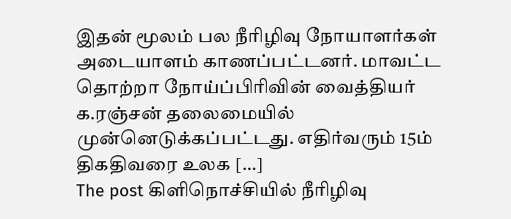இதன் மூலம் பல நீரிழிவு நோயாளர்கள் அடையாளம் காணப்பட்டனர். மாவட்ட தொற்றா நோய்ப்பிரிவின் வைத்தியர் க.ரஞ்சன் தலைமையில் முன்னெடுக்கப்பட்டது. எதிர்வரும் 15ம் திகதிவரை உலக […]
The post கிளிநொச்சியில் நீரிழிவு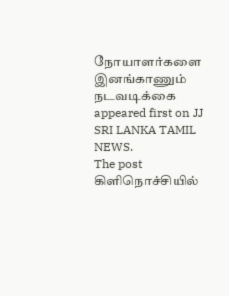நோயாளர்களை இனங்காணும் நடவடிக்கை appeared first on JJ SRI LANKA TAMIL NEWS.
The post கிளிநொச்சியில்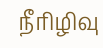நீரிழிவு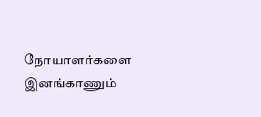நோயாளர்களை இனங்காணும்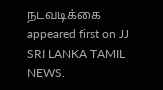நடவடிக்கை appeared first on JJ SRI LANKA TAMIL NEWS.